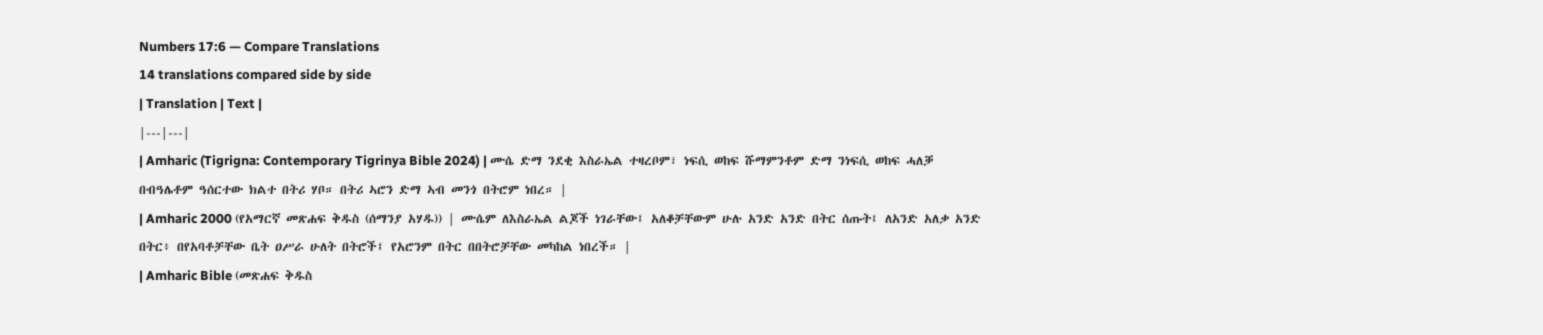Numbers 17:6 — Compare Translations
14 translations compared side by side
| Translation | Text |
|---|---|
| Amharic (Tigrigna: Contemporary Tigrinya Bible 2024) | ሙሴ ድማ ንደቂ እስራኤል ተዛረቦም፣ ነፍሲ ወከፍ ሹማምንቶም ድማ ንነፍሲ ወከፍ ሓለቓ በብዓሌቶም ዓሰርተው ክልተ በትሪ ሃቦ። በትሪ ኣሮን ድማ ኣብ መንጎ በትሮም ነበረ። |
| Amharic 2000 (የአማርኛ መጽሐፍ ቅዱስ (ሰማንያ አሃዱ)) | ሙሴም ለእስራኤል ልጆች ነገራቸው፤ አለቆቻቸውም ሁሉ አንድ አንድ በትር ሰጡት፤ ለአንድ አለቃ አንድ በትር፥ በየአባቶቻቸው ቤት ዐሥራ ሁለት በትሮች፤ የአሮንም በትር በበትሮቻቸው መካከል ነበረች። |
| Amharic Bible (መጽሐፍ ቅዱስ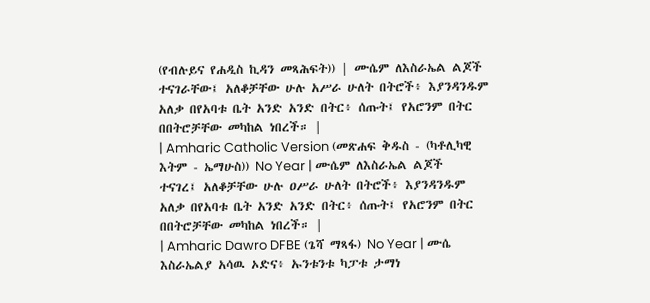(የብሉይና የሐዲስ ኪዳን መጻሕፍት)) | ሙሴም ለእስራኤል ልጆች ተናገራቸው፤ አለቆቻቸው ሁሉ አሥራ ሁለት በትሮች፥ እያንዳንዱም አለቃ በየአባቱ ቤት አንድ አንድ በትር፥ ሰጡት፤ የአሮንም በትር በበትሮቻቸው መካከል ነበረች። |
| Amharic Catholic Version (መጽሐፍ ቅዱስ - (ካቶሊካዊ እትም - ኤማሁስ)) No Year | ሙሴም ለእስራኤል ልጆች ተናገረ፤ አለቆቻቸው ሁሉ ዐሥራ ሁለት በትሮች፥ እያንዳንዱም አለቃ በየአባቱ ቤት አንድ አንድ በትር፥ ሰጡት፤ የአሮንም በትር በበትሮቻቸው መካከል ነበረች። |
| Amharic Dawro DFBE (ጌሻ ማጻፋ) No Year | ሙሴ እስራኤልያ አሳዉ ኦድና፥ ኡንቱንቱ ካፓቱ ታማነ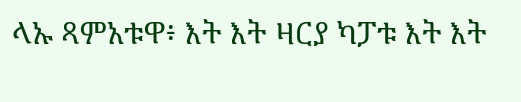ላኡ ጻምአቱዋ፥ እት እት ዛርያ ካፓቱ እት እት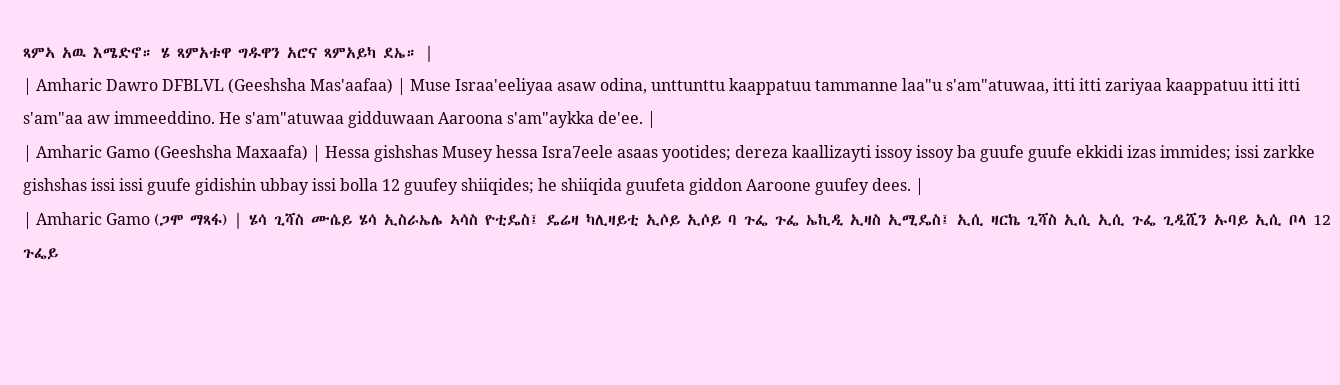ጻምኣ አዉ እሜድኖ። ሄ ጻምአቱዋ ግዱዋን አሮና ጻምአይካ ደኤ። |
| Amharic Dawro DFBLVL (Geeshsha Mas'aafaa) | Muse Israa'eeliyaa asaw odina, unttunttu kaappatuu tammanne laa"u s'am"atuwaa, itti itti zariyaa kaappatuu itti itti s'am"aa aw immeeddino. He s'am"atuwaa gidduwaan Aaroona s'am"aykka de'ee. |
| Amharic Gamo (Geeshsha Maxaafa) | Hessa gishshas Musey hessa Isra7eele asaas yootides; dereza kaallizayti issoy issoy ba guufe guufe ekkidi izas immides; issi zarkke gishshas issi issi guufe gidishin ubbay issi bolla 12 guufey shiiqides; he shiiqida guufeta giddon Aaroone guufey dees. |
| Amharic Gamo (ጋሞ ማጻፋ) | ሄሳ ጊሻስ ሙሴይ ሄሳ ኢስራኤሌ ኣሳስ ዮቲዴስ፤ ዴሬዛ ካሊዛይቲ ኢሶይ ኢሶይ ባ ጉፌ ጉፌ ኤኪዲ ኢዛስ ኢሚዴስ፤ ኢሲ ዛርኬ ጊሻስ ኢሲ ኢሲ ጉፌ ጊዲሺን ኡባይ ኢሲ ቦላ 12 ጉፌይ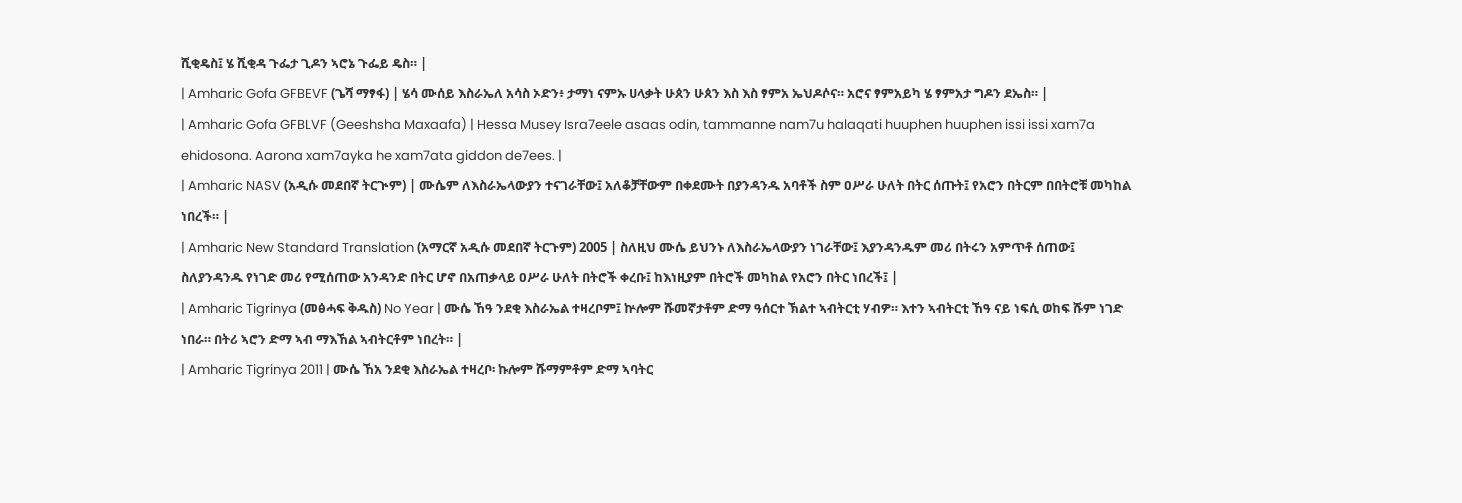ሺቂዴስ፤ ሄ ሺቂዳ ጉፌታ ጊዶን ኣሮኔ ጉፌይ ዴስ። |
| Amharic Gofa GFBEVF (ጌሻ ማፃፋ) | ሄሳ ሙሰይ እስራኤለ አሳስ ኦድን፥ ታማነ ናምኡ ሀላቃት ሁጰን ሁጰን እስ እስ ፃምአ ኤህዶሶና። አሮና ፃምአይካ ሄ ፃምአታ ግዶን ደኤስ። |
| Amharic Gofa GFBLVF (Geeshsha Maxaafa) | Hessa Musey Isra7eele asaas odin, tammanne nam7u halaqati huuphen huuphen issi issi xam7a ehidosona. Aarona xam7ayka he xam7ata giddon de7ees. |
| Amharic NASV (አዲሱ መደበኛ ትርጒም) | ሙሴም ለእስራኤላውያን ተናገራቸው፤ አለቆቻቸውም በቀደሙት በያንዳንዱ አባቶች ስም ዐሥራ ሁለት በትር ሰጡት፤ የአሮን በትርም በበትሮቹ መካከል ነበረች። |
| Amharic New Standard Translation (አማርኛ አዲሱ መደበኛ ትርጉም) 2005 | ስለዚህ ሙሴ ይህንኑ ለእስራኤላውያን ነገራቸው፤ እያንዳንዱም መሪ በትሩን አምጥቶ ሰጠው፤ ስለያንዳንዱ የነገድ መሪ የሚሰጠው አንዳንድ በትር ሆኖ በአጠቃላይ ዐሥራ ሁለት በትሮች ቀረቡ፤ ከእነዚያም በትሮች መካከል የአሮን በትር ነበረች፤ |
| Amharic Tigrinya (መፅሓፍ ቅዱስ) No Year | ሙሴ ኸዓ ንደቂ እስራኤል ተዛረቦም፤ ኵሎም ሹመኛታቶም ድማ ዓሰርተ ኽልተ ኣብትርቲ ሃብዎ። እተን ኣብትርቲ ኸዓ ናይ ነፍሲ ወከፍ ሹም ነገድ ነበራ። በትሪ ኣሮን ድማ ኣብ ማእኸል ኣብትርቶም ነበረት። |
| Amharic Tigrinya 2011 | ሙሴ ኸአ ንደቂ እስራኤል ተዛረቦ፡ ኩሎም ሹማምቶም ድማ ኣባትር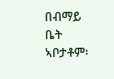በብማይ ቤት ኣቦታቶም፡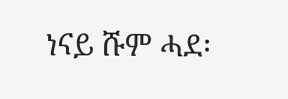ነናይ ሹም ሓደ፡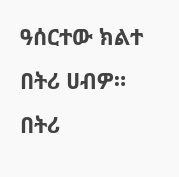ዓሰርተው ክልተ በትሪ ሀብዎ። በትሪ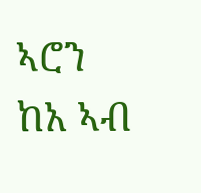ኣሮን ከአ ኣብ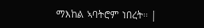ማእከል ኣባትሮም ነበረት። |